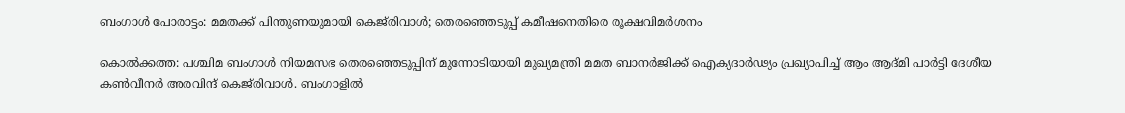ബംഗാൾ പോരാട്ടം: മമതക്ക് പിന്തുണയുമായി കെജ്‌രിവാൾ; തെരഞ്ഞെടുപ്പ് കമീഷനെതിരെ രൂക്ഷവിമർശനം

കൊൽക്കത്ത: പശ്ചിമ ബംഗാൾ നിയമസഭ തെരഞ്ഞെടുപ്പിന് മുന്നോടിയായി മുഖ്യമന്ത്രി മമത ബാനർജിക്ക് ഐക്യദാർഢ്യം പ്രഖ്യാപിച്ച് ആം ആദ്മി പാർട്ടി ദേശീയ കൺവീനർ അരവിന്ദ് കെജ്‌രിവാൾ. ബംഗാളിൽ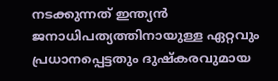നടക്കുന്നത് ഇന്ത്യൻ ജനാധിപത്യത്തിനായുള്ള ഏറ്റവും പ്രധാനപ്പെട്ടതും ദുഷ്‌കരവുമായ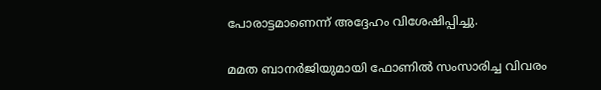പോരാട്ടമാണെന്ന് അദ്ദേഹം വിശേഷിപ്പിച്ചു.

മമത ബാനർജിയുമായി ഫോണിൽ സംസാരിച്ച വിവരം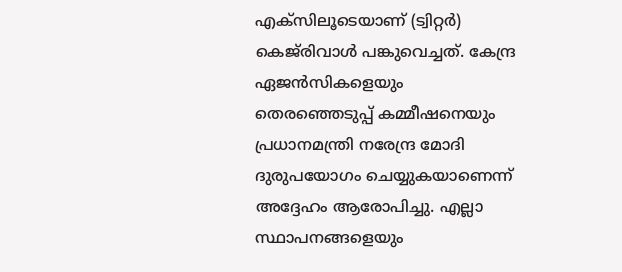എക്‌സിലൂടെയാണ് (ട്വിറ്റർ) കെജ്‌രിവാൾ പങ്കുവെച്ചത്. കേന്ദ്ര ഏജൻസികളെയും തെരഞ്ഞെടുപ്പ് കമ്മീഷനെയും പ്രധാനമന്ത്രി നരേന്ദ്ര മോദി ദുരുപയോഗം ചെയ്യുകയാണെന്ന് അദ്ദേഹം ആരോപിച്ചു. എല്ലാ സ്ഥാപനങ്ങളെയും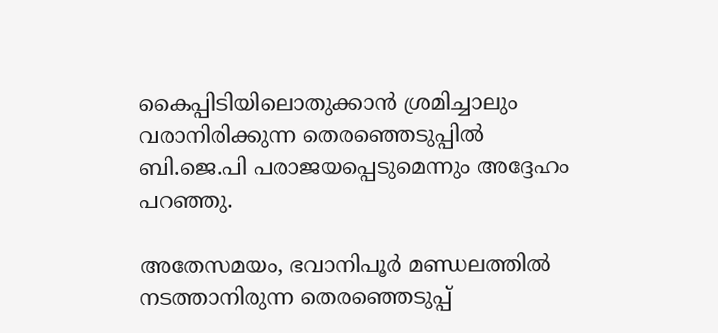കൈപ്പിടിയിലൊതുക്കാൻ ശ്രമിച്ചാലും വരാനിരിക്കുന്ന തെരഞ്ഞെടുപ്പിൽ ബി.ജെ.പി പരാജയപ്പെടുമെന്നും അദ്ദേഹം പറഞ്ഞു.

അതേസമയം, ഭവാനിപൂർ മണ്ഡലത്തിൽ നടത്താനിരുന്ന തെരഞ്ഞെടുപ്പ്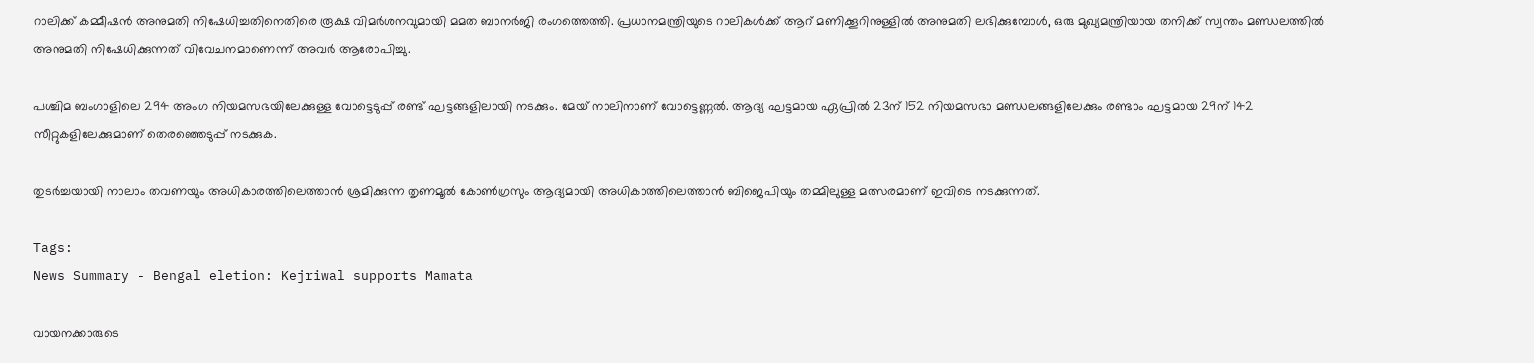റാലിക്ക് കമ്മീഷൻ അനുമതി നിഷേധിച്ചതിനെതിരെ രൂക്ഷ വിമർശനവുമായി മമത ബാനർജി രംഗത്തെത്തി. പ്രധാനമന്ത്രിയുടെ റാലികൾക്ക് ആറ് മണിക്കൂറിനുള്ളിൽ അനുമതി ലഭിക്കുമ്പോൾ, ഒരു മുഖ്യമന്ത്രിയായ തനിക്ക് സ്വന്തം മണ്ഡലത്തിൽ അനുമതി നിഷേധിക്കുന്നത് വിവേചനമാണെന്ന് അവർ ആരോപിച്ചു.

പശ്ചിമ ബംഗാളിലെ 294 അംഗ നിയമസഭയിലേക്കുള്ള വോട്ടെടുപ്പ് രണ്ട് ഘട്ടങ്ങളിലായി നടക്കും. മേയ് നാലിനാണ് വോട്ടെണ്ണൽ. ആദ്യ ഘട്ടമായ ഏപ്രിൽ 23ന് 152 നിയമസഭാ മണ്ഡലങ്ങളിലേക്കും രണ്ടാം ഘട്ടമായ 29ന് 142 സീറ്റുകളിലേക്കുമാണ് തെരഞ്ഞെടുപ്പ് നടക്കുക.

തുടർച്ചയായി നാലാം തവണയും അധികാരത്തിലെത്താൻ ശ്രമിക്കുന്ന തൃണമൂൽ കോൺഗ്രസും ആദ്യമായി അധികാത്തിലെത്താൻ ബിജെപിയും തമ്മിലുള്ള മത്സരമാണ് ഇവിടെ നടക്കുന്നത്.

Tags:
News Summary - Bengal eletion: Kejriwal supports Mamata

വായനക്കാരുടെ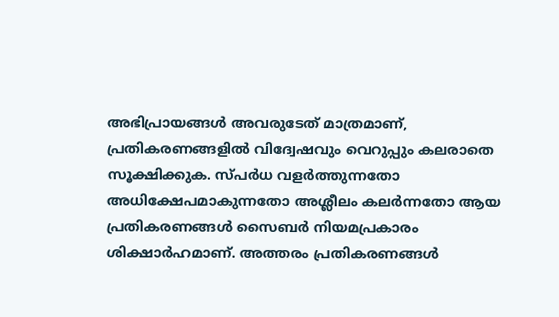അഭിപ്രായങ്ങള്‍ അവരുടേത് മാത്രമാണ്, പ്രതികരണങ്ങളിൽ വിദ്വേഷവും വെറുപ്പും കലരാതെ സൂക്ഷിക്കുക. സ്പർധ വളർത്തുന്നതോ അധിക്ഷേപമാകുന്നതോ അശ്ലീലം കലർന്നതോ ആയ പ്രതികരണങ്ങൾ സൈബർ നിയമപ്രകാരം ശിക്ഷാർഹമാണ്. അത്തരം പ്രതികരണങ്ങൾ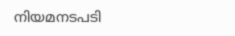നിയമനടപടി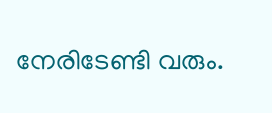നേരിടേണ്ടി വരും.